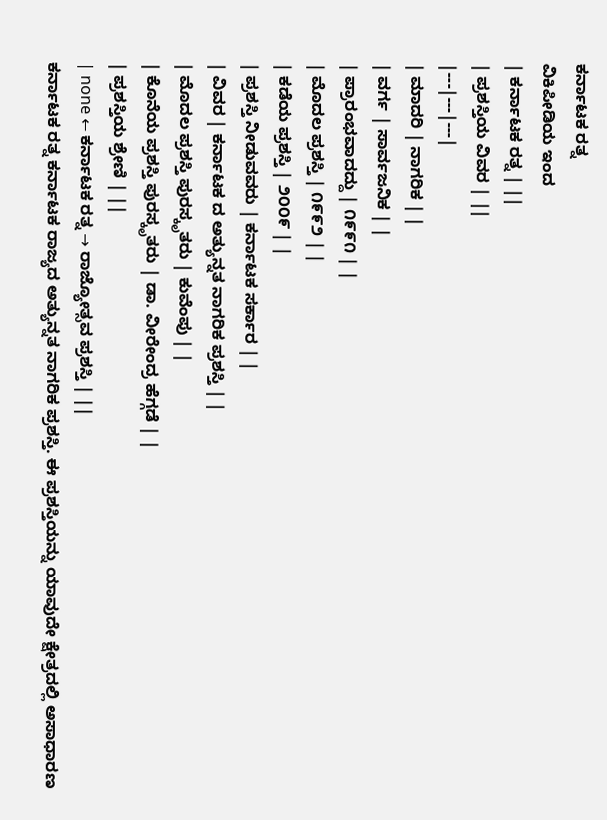ಕರ್ನಾಟಕ ರತ್ನ
ವಿಕಿಪೀಡಿಯ ಇಂದ
| ಕರ್ನಾಟಕ ರತ್ನ | ||
| ಪ್ರಶಸ್ತಿಯ ವಿವರ | ||
|---|---|---|
| ಮಾದರಿ | ನಾಗರಿಕ | |
| ವರ್ಗ | ಸಾರ್ವಜನಿಕ | |
| ಪ್ರಾರಂಭವಾದದ್ದು | ೧೯೯೧ | |
| ಮೊದಲ ಪ್ರಶಸ್ತಿ | ೧೯೯೨ | |
| ಕಡೆಯ ಪ್ರಶಸ್ತಿ | ೨೦೦೯ | |
| ಪ್ರಶಸ್ತಿ ನೀಡುವವರು | ಕರ್ನಾಟಕ ಸರ್ಕಾರ | |
| ವಿವರ | ಕರ್ನಾಟಕ ದ ಅತ್ಯುನ್ನತ ನಾಗರಿಕ ಪ್ರಶಸ್ತಿ | |
| ಮೊದಲ ಪ್ರಶಸ್ತಿ ಪುರಸ್ಕೃತರು | ಕುವೆಂಪು | |
| ಕೊನೆಯ ಪ್ರಶಸ್ತಿ ಪುರಸ್ಕೃತರು | ಡಾ. ವೀರೇಂದ್ರ ಹೆಗ್ಗಡೆ | |
| ಪ್ರಶಸ್ತಿಯ ಶ್ರೇಣಿ | ||
| none ← ಕರ್ನಾಟಕ ರತ್ನ → ರಾಜ್ಯೋತ್ಸವ ಪ್ರಶಸ್ತಿ | ||
ಕರ್ನಾಟಕ ರತ್ನ ಕರ್ನಾಟಕ ರಾಜ್ಯದ ಅತ್ಯುನ್ನತ ನಾಗರಿಕ ಪ್ರಶಸ್ತಿ. ಈ ಪ್ರಶಸ್ತಿಯನ್ನು ಯಾವುದೇ ಕ್ಷೇತ್ರದಲ್ಲಿ ಅಸಾಧಾರಣ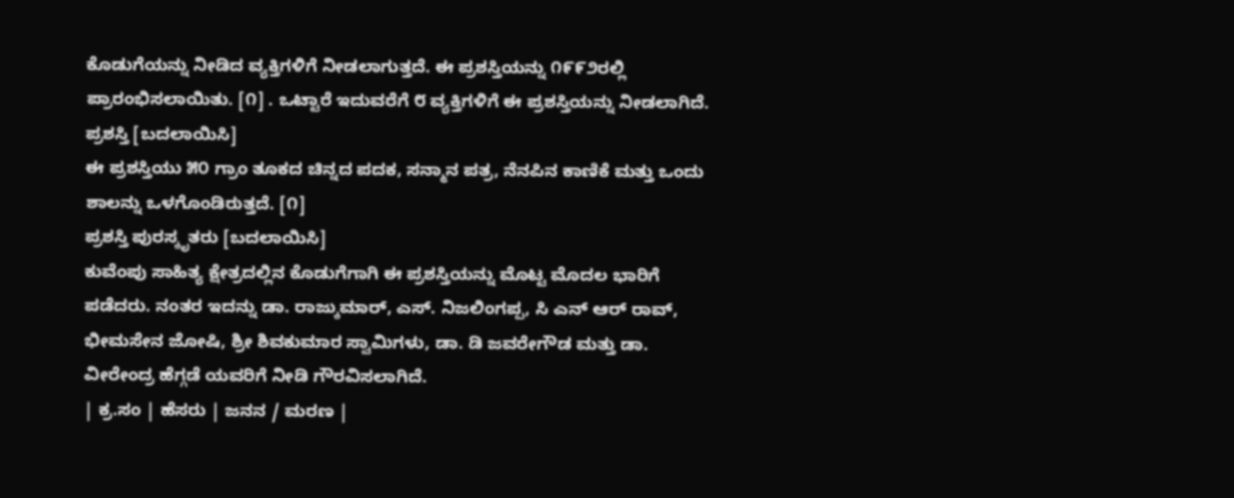ಕೊಡುಗೆಯನ್ನು ನೀಡಿದ ವ್ಯಕ್ತಿಗಳಿಗೆ ನೀಡಲಾಗುತ್ತದೆ. ಈ ಪ್ರಶಸ್ತಿಯನ್ನು ೧೯೯೨ರಲ್ಲಿ ಪ್ರಾರಂಭಿಸಲಾಯಿತು. [೧] . ಒಟ್ಟಾರೆ ಇದುವರೆಗೆ ೮ ವ್ಯಕ್ತಿಗಳಿಗೆ ಈ ಪ್ರಶಸ್ತಿಯನ್ನು ನೀಡಲಾಗಿದೆ.
ಪ್ರಶಸ್ತಿ [ಬದಲಾಯಿಸಿ]
ಈ ಪ್ರಶಸ್ತಿಯು ೫೦ ಗ್ರಾಂ ತೂಕದ ಚಿನ್ನದ ಪದಕ, ಸನ್ಮಾನ ಪತ್ರ, ನೆನಪಿನ ಕಾಣಿಕೆ ಮತ್ತು ಒಂದು ಶಾಲನ್ನು ಒಳಗೊಂಡಿರುತ್ತದೆ. [೧]
ಪ್ರಶಸ್ತಿ ಪುರಸ್ಕೃತರು [ಬದಲಾಯಿಸಿ]
ಕುವೆಂಪು ಸಾಹಿತ್ಯ ಕ್ಷೇತ್ರದಲ್ಲಿನ ಕೊಡುಗೆಗಾಗಿ ಈ ಪ್ರಶಸ್ತಿಯನ್ನು ಮೊಟ್ಟ ಮೊದಲ ಭಾರಿಗೆ ಪಡೆದರು. ನಂತರ ಇದನ್ನು ಡಾ. ರಾಜ್ಕುಮಾರ್, ಎಸ್. ನಿಜಲಿಂಗಪ್ಪ, ಸಿ ಎನ್ ಆರ್ ರಾವ್, ಭೀಮಸೇನ ಜೋಷಿ, ಶ್ರೀ ಶಿವಕುಮಾರ ಸ್ವಾಮಿಗಳು, ಡಾ. ಡಿ ಜವರೇಗೌಡ ಮತ್ತು ಡಾ. ವೀರೇಂದ್ರ ಹೆಗ್ಗಡೆ ಯವರಿಗೆ ನೀಡಿ ಗೌರವಿಸಲಾಗಿದೆ.
| ಕ್ರ.ಸಂ | ಹೆಸರು | ಜನನ / ಮರಣ |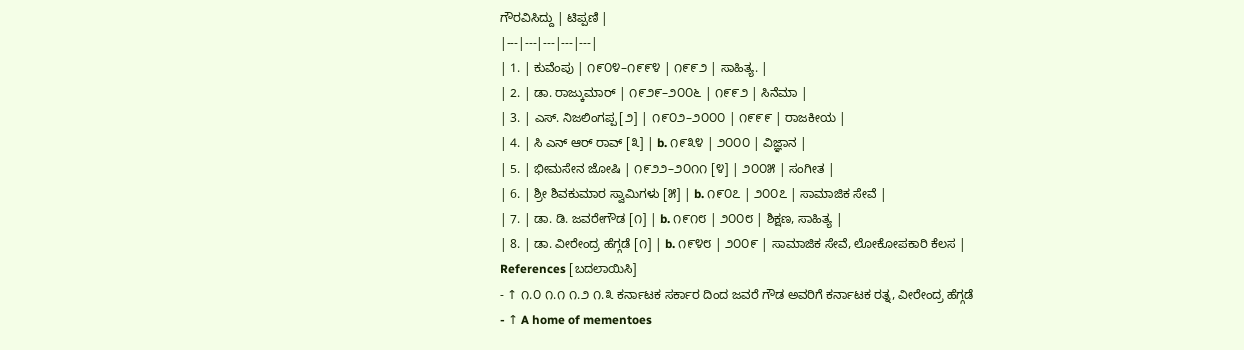ಗೌರವಿಸಿದ್ದು | ಟಿಪ್ಪಣಿ |
|---|---|---|---|---|
| 1. | ಕುವೆಂಪು | ೧೯೦೪–೧೯೯೪ | ೧೯೯೨ | ಸಾಹಿತ್ಯ. |
| 2. | ಡಾ. ರಾಜ್ಕುಮಾರ್ | ೧೯೨೯–೨೦೦೬ | ೧೯೯೨ | ಸಿನೆಮಾ |
| 3. | ಎಸ್. ನಿಜಲಿಂಗಪ್ಪ [೨] | ೧೯೦೨–೨೦೦೦ | ೧೯೯೯ | ರಾಜಕೀಯ |
| 4. | ಸಿ ಎನ್ ಆರ್ ರಾವ್ [೩] | b. ೧೯೩೪ | ೨೦೦೦ | ವಿಜ್ಞಾನ |
| 5. | ಭೀಮಸೇನ ಜೋಷಿ | ೧೯೨೨–೨೦೧೧ [೪] | ೨೦೦೫ | ಸಂಗೀತ |
| 6. | ಶ್ರೀ ಶಿವಕುಮಾರ ಸ್ವಾಮಿಗಳು [೫] | b. ೧೯೦೭ | ೨೦೦೭ | ಸಾಮಾಜಿಕ ಸೇವೆ |
| 7. | ಡಾ. ಡಿ. ಜವರೇಗೌಡ [೧] | b. ೧೯೧೮ | ೨೦೦೮ | ಶಿಕ್ಷಣ, ಸಾಹಿತ್ಯ |
| 8. | ಡಾ. ವೀರೇಂದ್ರ ಹೆಗ್ಗಡೆ [೧] | b. ೧೯೪೮ | ೨೦೦೯ | ಸಾಮಾಜಿಕ ಸೇವೆ, ಲೋಕೋಪಕಾರಿ ಕೆಲಸ |
References [ಬದಲಾಯಿಸಿ]
- ↑ ೧.೦ ೧.೧ ೧.೨ ೧.೩ ಕರ್ನಾಟಕ ಸರ್ಕಾರ ದಿಂದ ಜವರೆ ಗೌಡ ಅವರಿಗೆ ಕರ್ನಾಟಕ ರತ್ನ, ವೀರೇಂದ್ರ ಹೆಗ್ಗಡೆ
- ↑ A home of mementoes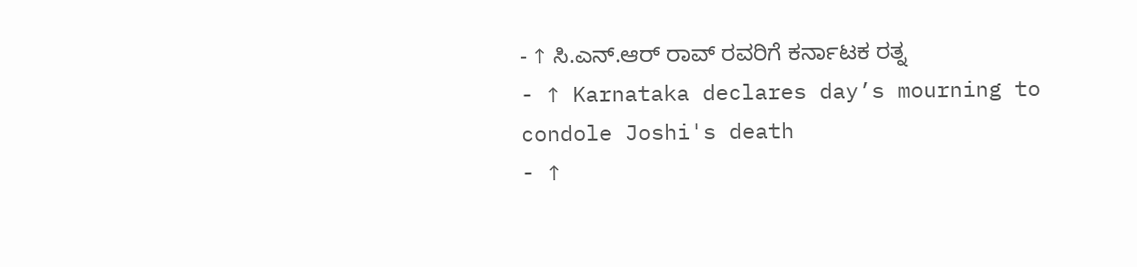- ↑ ಸಿ.ಎನ್.ಆರ್ ರಾವ್ ರವರಿಗೆ ಕರ್ನಾಟಕ ರತ್ನ
- ↑ Karnataka declares day’s mourning to condole Joshi's death
- ↑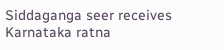Siddaganga seer receives Karnataka ratna